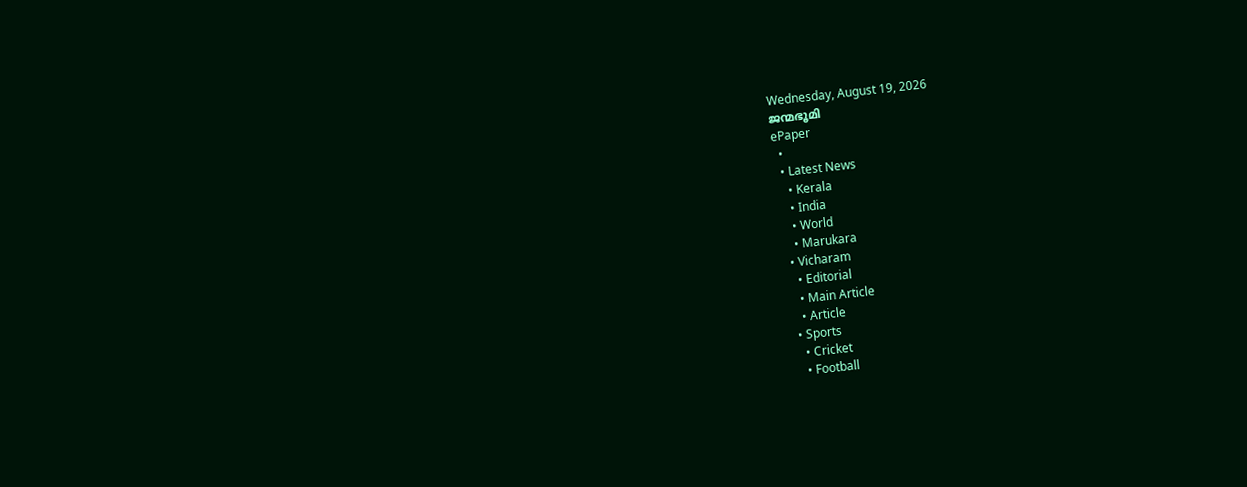Wednesday, August 19, 2026
ജന്മഭൂമി
ePaper
  •
  • Latest News
    • Kerala
    • India
    • World
    • Marukara
  • Vicharam
    • Editorial
    • Main Article
    • Article
  • Sports
    • Cricket
    • Football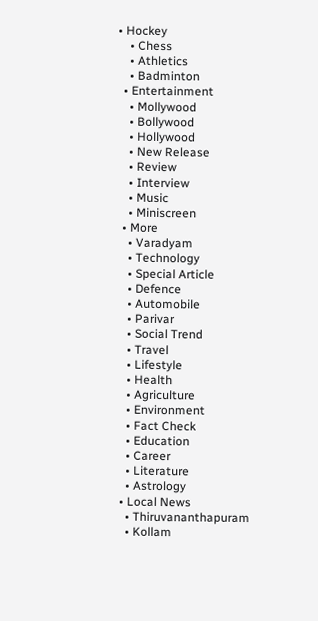• Hockey
    • Chess
    • Athletics
    • Badminton
  • Entertainment
    • Mollywood
    • Bollywood
    • Hollywood
    • New Release
    • Review
    • Interview
    • Music
    • Miniscreen
  • More
    • Varadyam
    • Technology
    • Special Article
    • Defence
    • Automobile
    • Parivar
    • Social Trend
    • Travel
    • Lifestyle
    • Health
    • Agriculture
    • Environment
    • Fact Check
    • Education
    • Career
    • Literature
    • Astrology
  • Local News
    • Thiruvananthapuram
    • Kollam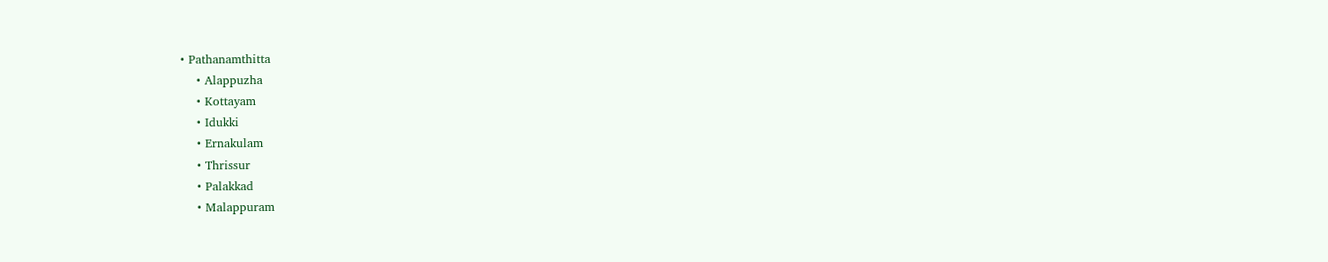• Pathanamthitta
    • Alappuzha
    • Kottayam
    • Idukki
    • Ernakulam
    • Thrissur
    • Palakkad
    • Malappuram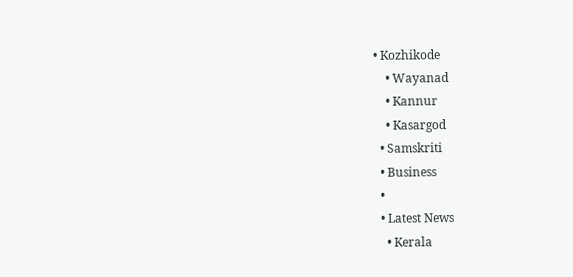• Kozhikode
    • Wayanad
    • Kannur
    • Kasargod
  • Samskriti
  • Business
  •
  • Latest News
    • Kerala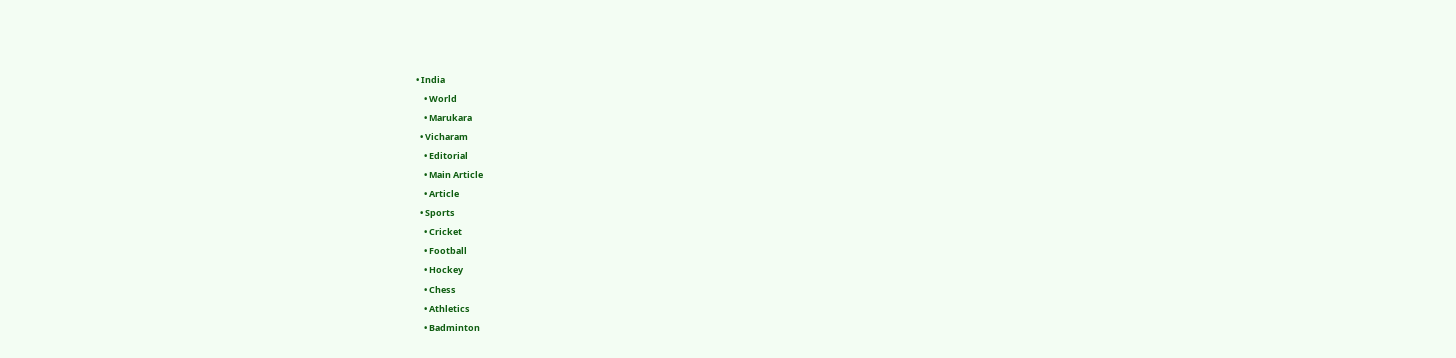• India
    • World
    • Marukara
  • Vicharam
    • Editorial
    • Main Article
    • Article
  • Sports
    • Cricket
    • Football
    • Hockey
    • Chess
    • Athletics
    • Badminton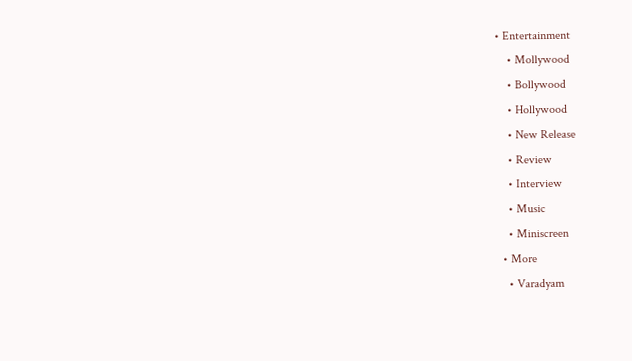• Entertainment
    • Mollywood
    • Bollywood
    • Hollywood
    • New Release
    • Review
    • Interview
    • Music
    • Miniscreen
  • More
    • Varadyam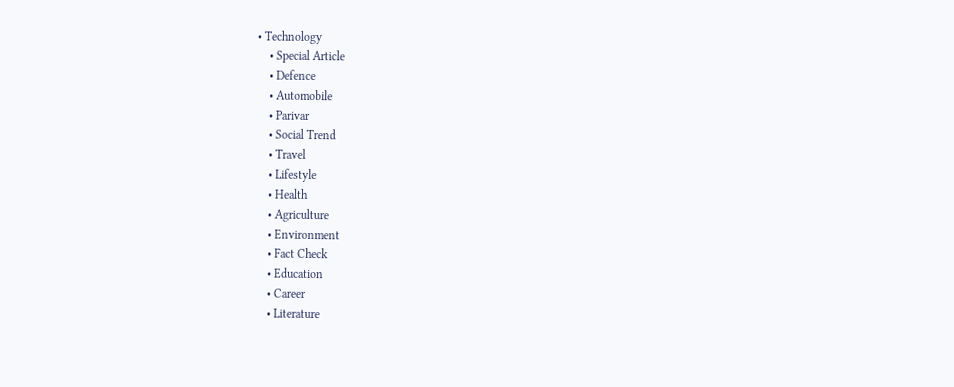• Technology
    • Special Article
    • Defence
    • Automobile
    • Parivar
    • Social Trend
    • Travel
    • Lifestyle
    • Health
    • Agriculture
    • Environment
    • Fact Check
    • Education
    • Career
    • Literature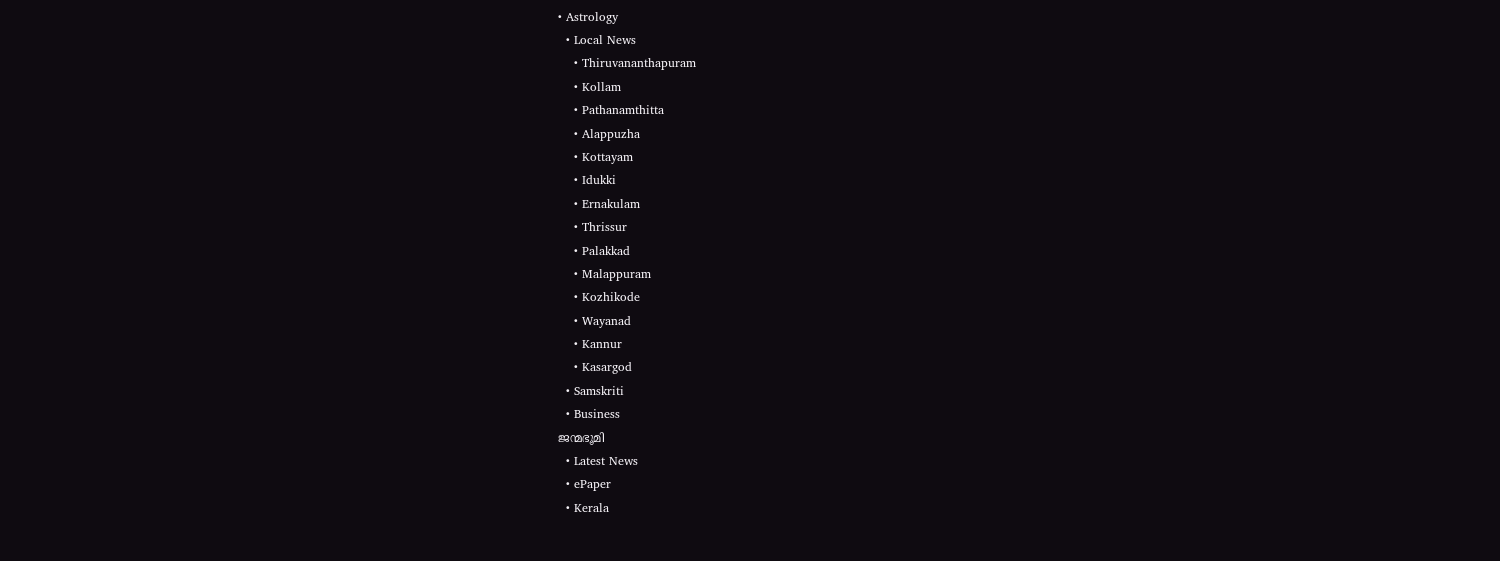• Astrology
  • Local News
    • Thiruvananthapuram
    • Kollam
    • Pathanamthitta
    • Alappuzha
    • Kottayam
    • Idukki
    • Ernakulam
    • Thrissur
    • Palakkad
    • Malappuram
    • Kozhikode
    • Wayanad
    • Kannur
    • Kasargod
  • Samskriti
  • Business
ജന്മഭൂമി
  • Latest News
  • ePaper
  • Kerala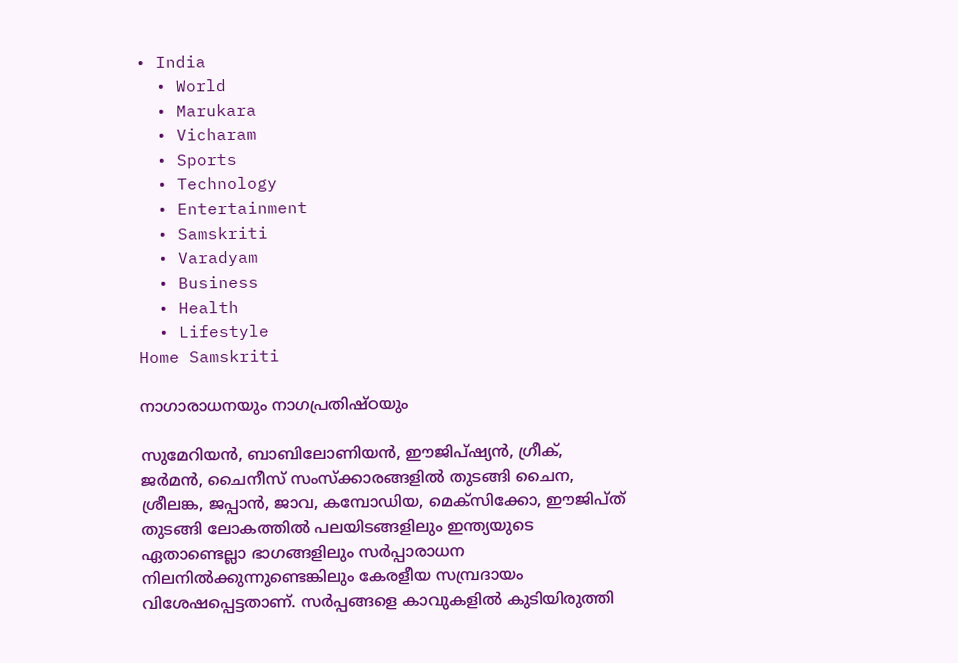• India
  • World
  • Marukara
  • Vicharam
  • Sports
  • Technology
  • Entertainment
  • Samskriti
  • Varadyam
  • Business
  • Health
  • Lifestyle
Home Samskriti

നാഗാരാധനയും നാഗപ്രതിഷ്ഠയും

സുമേറിയന്‍, ബാബിലോണിയന്‍, ഈജിപ്ഷ്യന്‍, ഗ്രീക്, ജര്‍മന്‍, ചൈനീസ് സംസ്‌ക്കാരങ്ങളില്‍ തുടങ്ങി ചൈന, ശ്രീലങ്ക, ജപ്പാന്‍, ജാവ, കമ്പോഡിയ, മെക്‌സിക്കോ, ഈജിപ്ത് തുടങ്ങി ലോകത്തില്‍ പലയിടങ്ങളിലും ഇന്ത്യയുടെ ഏതാണ്ടെല്ലാ ഭാഗങ്ങളിലും സര്‍പ്പാരാധന നിലനില്‍ക്കുന്നുണ്ടെങ്കിലും കേരളീയ സമ്പ്രദായം വിശേഷപ്പെട്ടതാണ്. സര്‍പ്പങ്ങളെ കാവുകളില്‍ കുടിയിരുത്തി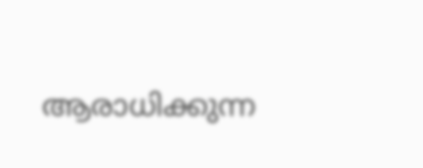ആരാധിക്കുന്ന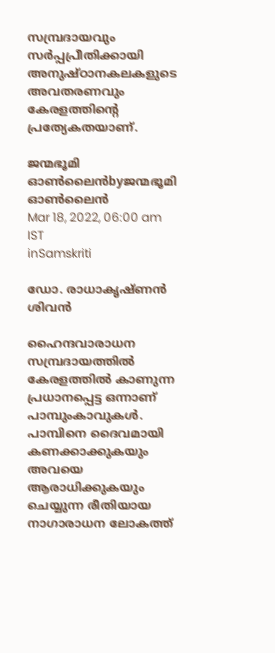സമ്പ്രദായവും സര്‍പ്പപ്രീതിക്കായി അനുഷ്ഠാനകലകളുടെ അവതരണവും കേരളത്തിന്റെ പ്രത്യേകതയാണ്.

ജന്മഭൂമി ഓണ്‍ലൈന്‍byജന്മഭൂമി ഓണ്‍ലൈന്‍
Mar 18, 2022, 06:00 am IST
inSamskriti

ഡോ. രാധാകൃഷ്ണന്‍ ശിവന്‍

ഹൈന്ദവാരാധന സമ്പ്രദായത്തില്‍ കേരളത്തില്‍ കാണുന്ന പ്രധാനപ്പെട്ട ഒന്നാണ് പാമ്പുംകാവുകള്‍. പാമ്പിനെ ദൈവമായി കണക്കാക്കുകയും അവയെ ആരാധിക്കുകയും ചെയ്യുന്ന രീതിയായ  നാഗാരാധന ലോകത്ത്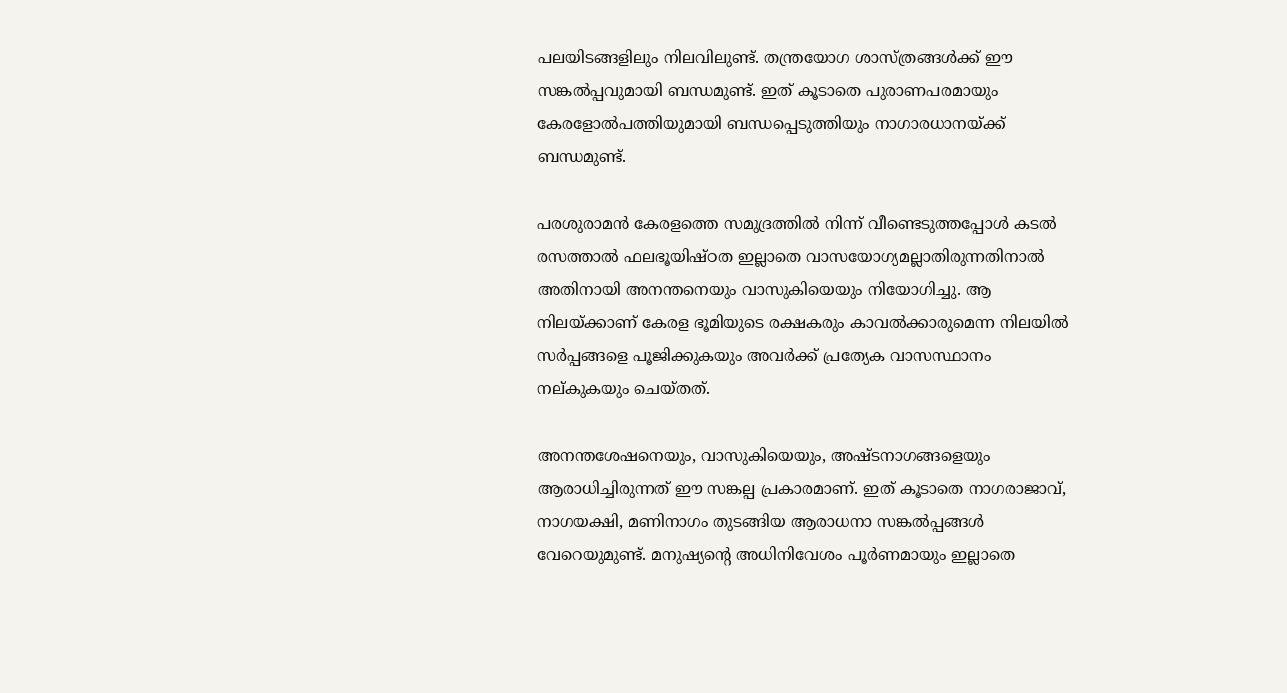പലയിടങ്ങളിലും നിലവിലുണ്ട്. തന്ത്രയോഗ ശാസ്ത്രങ്ങള്‍ക്ക് ഈ സങ്കല്‍പ്പവുമായി ബന്ധമുണ്ട്. ഇത് കൂടാതെ പുരാണപരമായും കേരളോല്‍പത്തിയുമായി ബന്ധപ്പെടുത്തിയും നാഗാരധാനയ്‌ക്ക് ബന്ധമുണ്ട്.

പരശുരാമന്‍ കേരളത്തെ സമുദ്രത്തില്‍ നിന്ന് വീണ്ടെടുത്തപ്പോള്‍ കടല്‍ രസത്താല്‍ ഫലഭൂയിഷ്ഠത ഇല്ലാതെ വാസയോഗ്യമല്ലാതിരുന്നതിനാല്‍ അതിനായി അനന്തനെയും വാസുകിയെയും നിയോഗിച്ചു. ആ നിലയ്‌ക്കാണ് കേരള ഭൂമിയുടെ രക്ഷകരും കാവല്‍ക്കാരുമെന്ന നിലയില്‍ സര്‍പ്പങ്ങളെ പൂജിക്കുകയും അവര്‍ക്ക് പ്രത്യേക വാസസ്ഥാനം നല്കുകയും ചെയ്തത്.

അനന്തശേഷനെയും, വാസുകിയെയും, അഷ്ടനാഗങ്ങളെയും ആരാധിച്ചിരുന്നത് ഈ സങ്കല്പ പ്രകാരമാണ്. ഇത് കൂടാതെ നാഗരാജാവ്, നാഗയക്ഷി, മണിനാഗം തുടങ്ങിയ ആരാധനാ സങ്കല്‍പ്പങ്ങള്‍ വേറെയുമുണ്ട്. മനുഷ്യന്റെ അധിനിവേശം പൂര്‍ണമായും ഇല്ലാതെ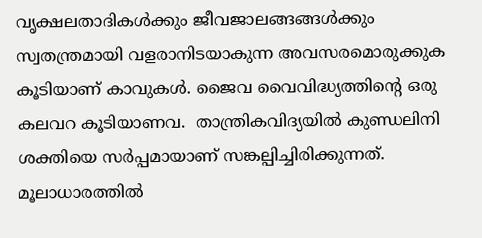വൃക്ഷലതാദികള്‍ക്കും ജീവജാലങ്ങങ്ങള്‍ക്കും സ്വതന്ത്രമായി വളരാനിടയാകുന്ന അവസരമൊരുക്കുക കൂടിയാണ് കാവുകള്‍. ജൈവ വൈവിദ്ധ്യത്തിന്റെ ഒരു കലവറ കൂടിയാണവ.  താന്ത്രികവിദ്യയില്‍ കുണ്ഡലിനി ശക്തിയെ സര്‍പ്പമായാണ് സങ്കല്പിച്ചിരിക്കുന്നത്. മൂലാധാരത്തില്‍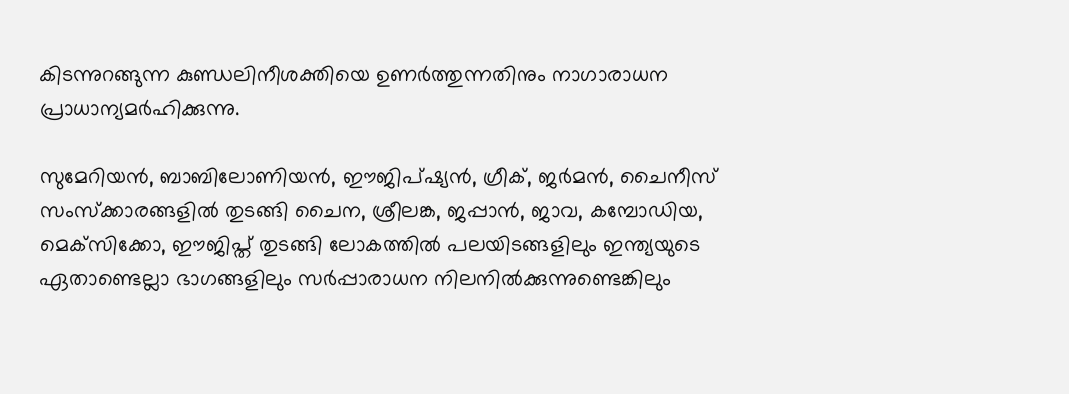കിടന്നുറങ്ങുന്ന കുണ്ഡലിനീശക്തിയെ ഉണര്‍ത്തുന്നതിനും നാഗാരാധന പ്രാധാന്യമര്‍ഹിക്കുന്നു.

സുമേറിയന്‍, ബാബിലോണിയന്‍, ഈജിപ്ഷ്യന്‍, ഗ്രീക്, ജര്‍മന്‍, ചൈനീസ് സംസ്‌ക്കാരങ്ങളില്‍ തുടങ്ങി ചൈന, ശ്രീലങ്ക, ജപ്പാന്‍, ജാവ, കമ്പോഡിയ, മെക്‌സിക്കോ, ഈജിപ്ത് തുടങ്ങി ലോകത്തില്‍ പലയിടങ്ങളിലും ഇന്ത്യയുടെ ഏതാണ്ടെല്ലാ ഭാഗങ്ങളിലും സര്‍പ്പാരാധന നിലനില്‍ക്കുന്നുണ്ടെങ്കിലും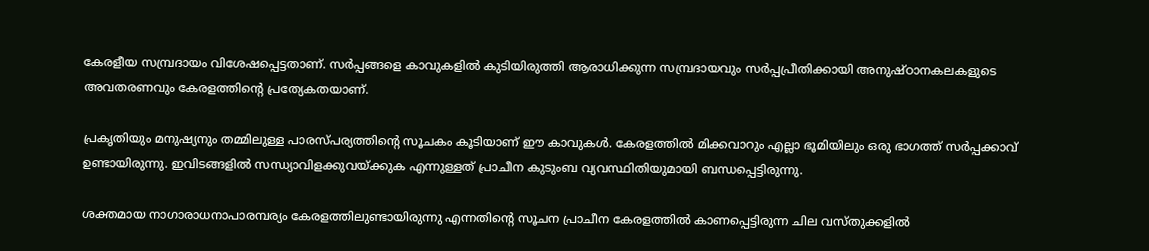കേരളീയ സമ്പ്രദായം വിശേഷപ്പെട്ടതാണ്. സര്‍പ്പങ്ങളെ കാവുകളില്‍ കുടിയിരുത്തി ആരാധിക്കുന്ന സമ്പ്രദായവും സര്‍പ്പപ്രീതിക്കായി അനുഷ്ഠാനകലകളുടെ അവതരണവും കേരളത്തിന്റെ പ്രത്യേകതയാണ്.

പ്രകൃതിയും മനുഷ്യനും തമ്മിലുള്ള പാരസ്പര്യത്തിന്റെ സൂചകം കൂടിയാണ് ഈ കാവുകള്‍. കേരളത്തില്‍ മിക്കവാറും എല്ലാ ഭൂമിയിലും ഒരു ഭാഗത്ത് സര്‍പ്പക്കാവ് ഉണ്ടായിരുന്നു. ഇവിടങ്ങളില്‍ സന്ധ്യാവിളക്കുവയ്‌ക്കുക എന്നുള്ളത് പ്രാചീന കുടുംബ വ്യവസ്ഥിതിയുമായി ബന്ധപ്പെട്ടിരുന്നു.

ശക്തമായ നാഗാരാധനാപാരമ്പര്യം കേരളത്തിലുണ്ടായിരുന്നു എന്നതിന്റെ സൂചന പ്രാചീന കേരളത്തില്‍ കാണപ്പെട്ടിരുന്ന ചില വസ്തുക്കളില്‍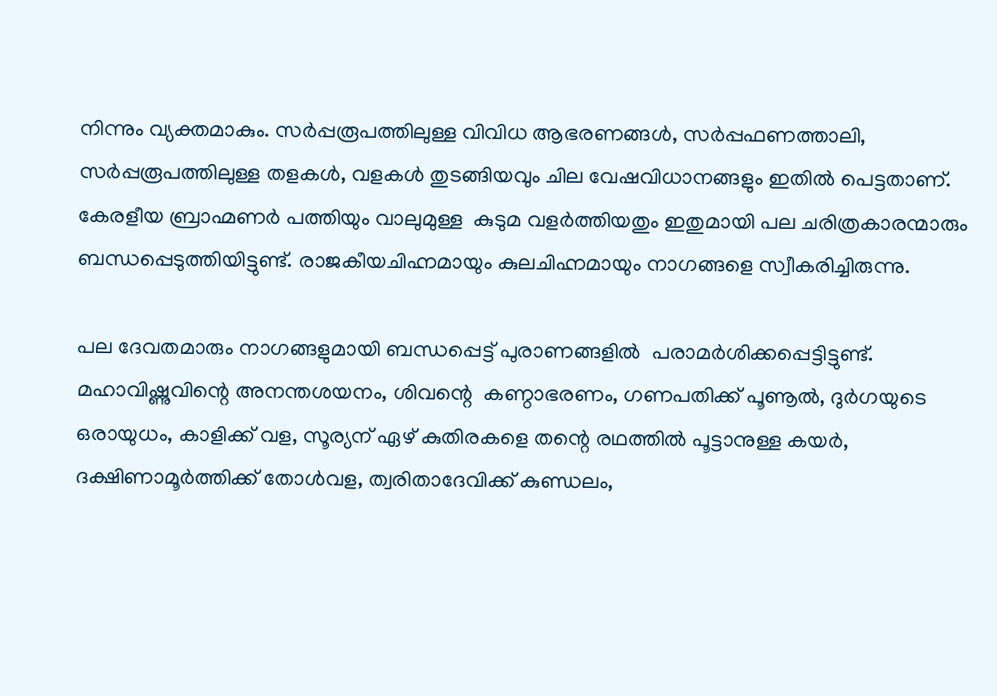നിന്നും വ്യക്തമാകും. സര്‍പ്പരൂപത്തിലുള്ള വിവിധ ആഭരണങ്ങള്‍, സര്‍പ്പഫണത്താലി, സര്‍പ്പരൂപത്തിലുള്ള തളകള്‍, വളകള്‍ തുടങ്ങിയവും ചില വേഷവിധാനങ്ങളും ഇതില്‍ പെട്ടതാണ്. കേരളീയ ബ്രാഹ്മണര്‍ പത്തിയും വാലുമുള്ള  കുടുമ വളര്‍ത്തിയതും ഇതുമായി പല ചരിത്രകാരന്മാരും ബന്ധപ്പെടുത്തിയിട്ടുണ്ട്. രാജകീയചിഹ്നമായും കുലചിഹ്നമായും നാഗങ്ങളെ സ്വീകരിച്ചിരുന്നു.

പല ദേവതമാരും നാഗങ്ങളുമായി ബന്ധപ്പെട്ട് പുരാണങ്ങളില്‍  പരാമര്‍ശിക്കപ്പെട്ടിട്ടുണ്ട്. മഹാവിഷ്ണുവിന്റെ അനന്തശയനം, ശിവന്റെ  കണ്ഠാഭരണം, ഗണപതിക്ക് പൂണൂല്‍, ദുര്‍ഗയുടെ ഒരായുധം, കാളിക്ക് വള, സൂര്യന് ഏഴ് കുതിരകളെ തന്റെ രഥത്തില്‍ പൂട്ടാനുള്ള കയര്‍, ദക്ഷിണാമൂര്‍ത്തിക്ക് തോള്‍വള, ത്വരിതാദേവിക്ക് കുണ്ഡലം,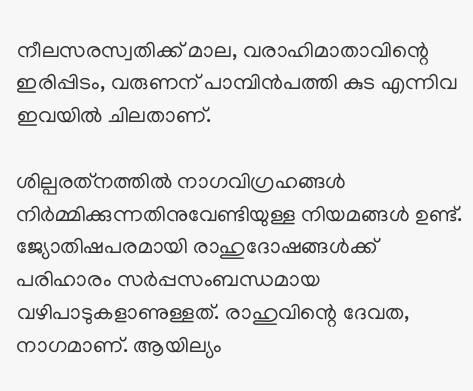നീലസരസ്വതിക്ക് മാല, വരാഹിമാതാവിന്റെ ഇരിപ്പിടം, വരുണന് പാമ്പിന്‍പത്തി കുട എന്നിവ ഇവയില്‍ ചിലതാണ്.

ശില്പരത്‌നത്തില്‍ നാഗവിഗ്രഹങ്ങള്‍ നിര്‍മ്മിക്കുന്നതിനുവേണ്ടിയുള്ള നിയമങ്ങള്‍ ഉണ്ട്. ജ്യോതിഷപരമായി രാഹുദോഷങ്ങള്‍ക്ക് പരിഹാരം സര്‍പ്പസംബന്ധമായ വഴിപാടുകളാണുള്ളത്. രാഹുവിന്റെ ദേവത, നാഗമാണ്. ആയില്യം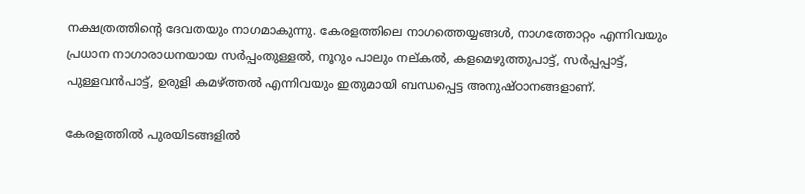നക്ഷത്രത്തിന്റെ ദേവതയും നാഗമാകുന്നു. കേരളത്തിലെ നാഗത്തെയ്യങ്ങള്‍, നാഗത്തോറ്റം എന്നിവയും പ്രധാന നാഗാരാധനയായ സര്‍പ്പംതുള്ളല്‍, നൂറും പാലും നല്കല്‍, കളമെഴുത്തുപാട്ട്, സര്‍പ്പപ്പാട്ട്, പുള്ളവന്‍പാട്ട്, ഉരുളി കമഴ്‌ത്തല്‍ എന്നിവയും ഇതുമായി ബന്ധപ്പെട്ട അനുഷ്ഠാനങ്ങളാണ്.

കേരളത്തില്‍ പുരയിടങ്ങളില്‍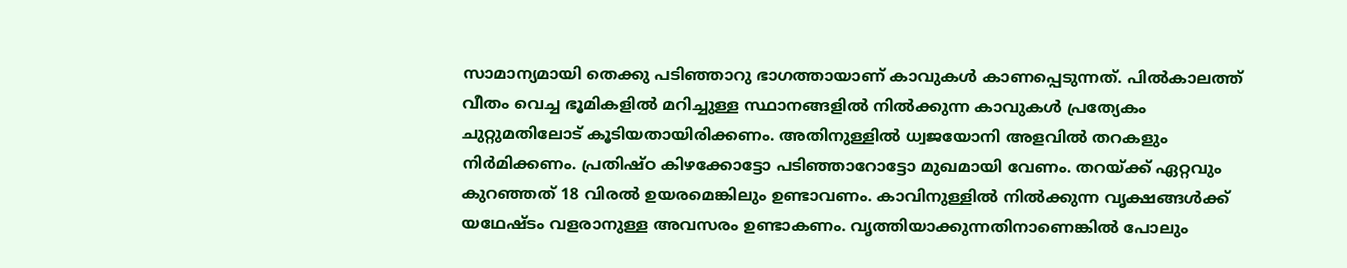സാമാന്യമായി തെക്കു പടിഞ്ഞാറു ഭാഗത്തായാണ് കാവുകള്‍ കാണപ്പെടുന്നത്. പില്‍കാലത്ത് വീതം വെച്ച ഭൂമികളില്‍ മറിച്ചുള്ള സ്ഥാനങ്ങളില്‍ നില്‍ക്കുന്ന കാവുകള്‍ പ്രത്യേകം ചുറ്റുമതിലോട് കൂടിയതായിരിക്കണം. അതിനുള്ളില്‍ ധ്വജയോനി അളവില്‍ തറകളും നിര്‍മിക്കണം. പ്രതിഷ്ഠ കിഴക്കോട്ടോ പടിഞ്ഞാറോട്ടോ മുഖമായി വേണം. തറയ്‌ക്ക് ഏറ്റവും കുറഞ്ഞത് 18 വിരല്‍ ഉയരമെങ്കിലും ഉണ്ടാവണം. കാവിനുള്ളില്‍ നില്‍ക്കുന്ന വൃക്ഷങ്ങള്‍ക്ക് യഥേഷ്ടം വളരാനുള്ള അവസരം ഉണ്ടാകണം. വൃത്തിയാക്കുന്നതിനാണെങ്കില്‍ പോലും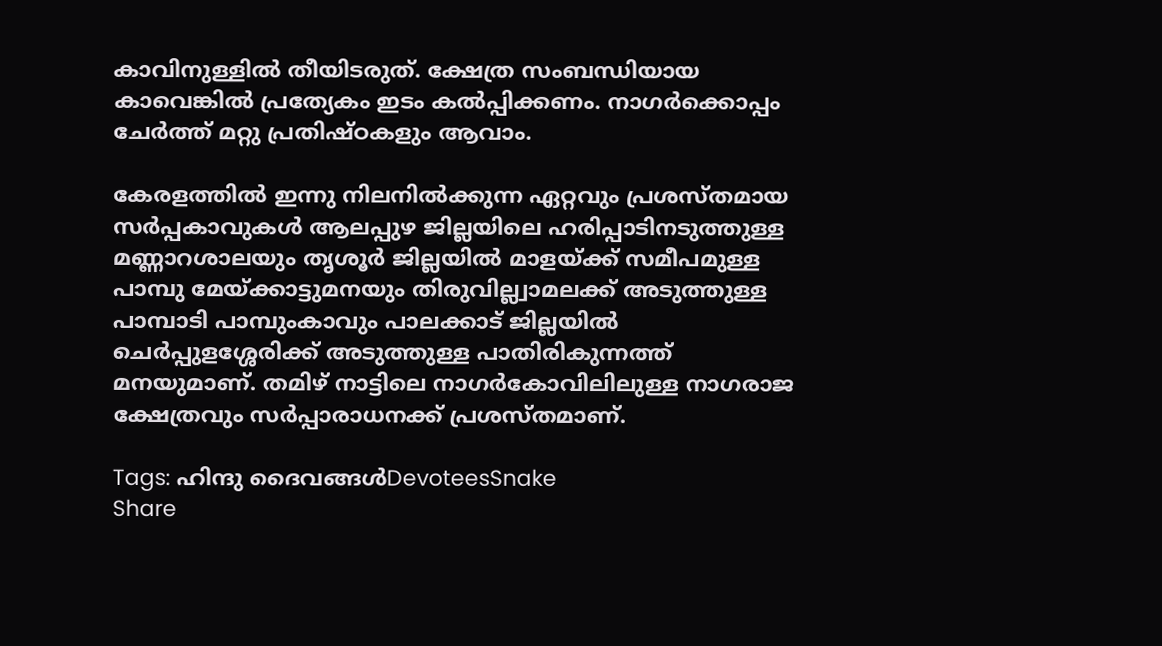കാവിനുള്ളില്‍ തീയിടരുത്. ക്ഷേത്ര സംബന്ധിയായ കാവെങ്കില്‍ പ്രത്യേകം ഇടം കല്‍പ്പിക്കണം. നാഗര്‍ക്കൊപ്പം ചേര്‍ത്ത് മറ്റു പ്രതിഷ്ഠകളും ആവാം.

കേരളത്തില്‍ ഇന്നു നിലനില്‍ക്കുന്ന ഏറ്റവും പ്രശസ്തമായ സര്‍പ്പകാവുകള്‍ ആലപ്പുഴ ജില്ലയിലെ ഹരിപ്പാടിനടുത്തുള്ള മണ്ണാറശാലയും തൃശൂര്‍ ജില്ലയില്‍ മാളയ്‌ക്ക് സമീപമുള്ള പാമ്പു മേയ്‌ക്കാട്ടുമനയും തിരുവില്ല്വാമലക്ക് അടുത്തുള്ള പാമ്പാടി പാമ്പുംകാവും പാലക്കാട് ജില്ലയില്‍ ചെര്‍പ്പുളശ്ശേരിക്ക് അടുത്തുള്ള പാതിരികുന്നത്ത് മനയുമാണ്. തമിഴ് നാട്ടിലെ നാഗര്‍കോവിലിലുള്ള നാഗരാജ ക്ഷേത്രവും സര്‍പ്പാരാധനക്ക് പ്രശസ്തമാണ്.

Tags: ഹിന്ദു ദൈവങ്ങള്‍DevoteesSnake
Share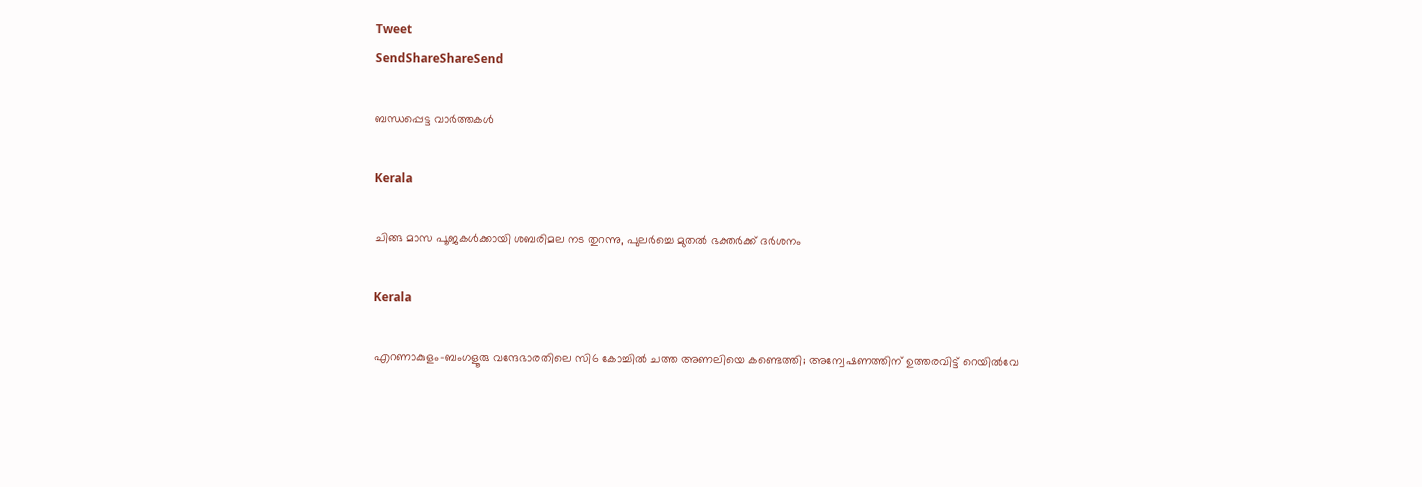Tweet
SendShareShareSend

ബന്ധപ്പെട്ട വാര്‍ത്തകള്‍

Kerala

ചിങ്ങ മാസ പൂജകള്‍ക്കായി ശബരിമല നട തുറന്നു, പുലര്‍ച്ചെ മുതല്‍ ഭക്തര്‍ക്ക് ദര്‍ശനം

Kerala

എറണാകുളം-ബംഗളൂരു വന്ദേഭാരതിലെ സി6 കോച്ചിൽ ചത്ത അണലിയെ കണ്ടെത്തി; അന്വേഷണത്തിന് ഉത്തരവിട്ട് റെയിൽവേ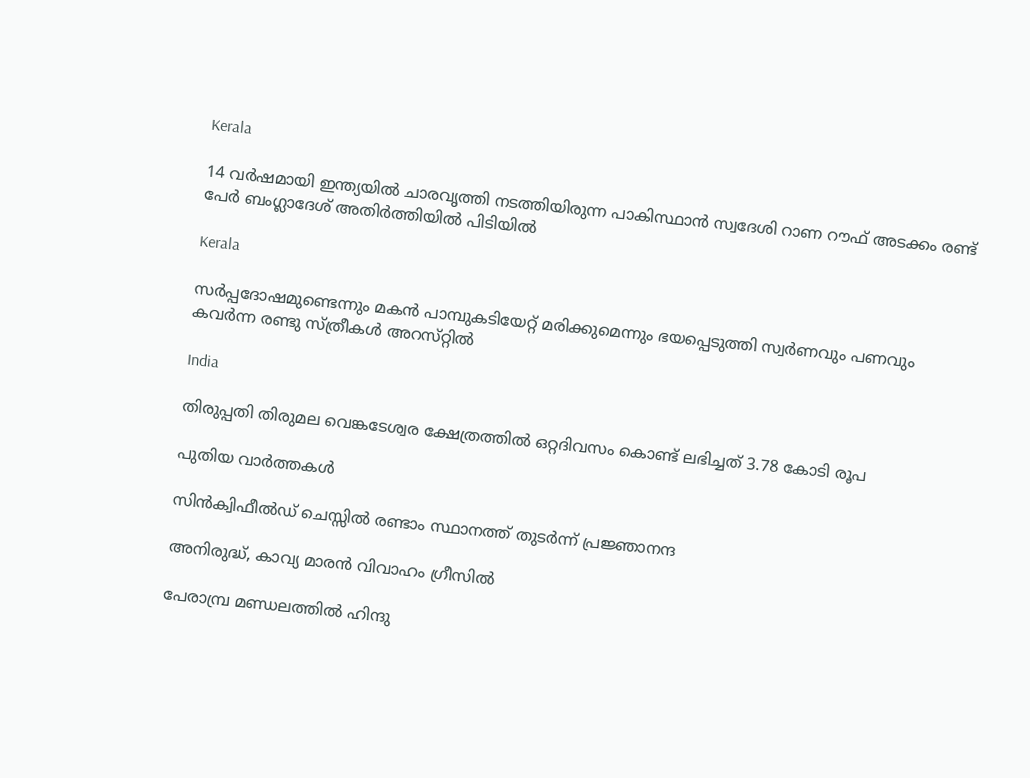Kerala

14 വർഷമായി ഇന്ത്യയിൽ ചാരവൃത്തി നടത്തിയിരുന്ന പാകിസ്ഥാൻ സ്വദേശി റാണ റൗഫ് അടക്കം രണ്ട് പേർ ബംഗ്ലാദേശ് അതിർത്തിയിൽ പിടിയിൽ

Kerala

സര്‍പ്പദോഷമുണ്ടെന്നും മകന്‍ പാമ്പുകടിയേറ്റ് മരിക്കുമെന്നും ഭയപ്പെടുത്തി സ്വര്‍ണവും പണവും കവർന്ന രണ്ടു സ്ത്രീകള്‍ അറസ്‌റ്റിൽ

India

തിരുപ്പതി തിരുമല വെങ്കടേശ്വര ക്ഷേത്രത്തില്‍ ഒറ്റദിവസം കൊണ്ട് ലഭിച്ചത് 3.78 കോടി രൂപ

പുതിയ വാര്‍ത്തകള്‍

സിന്‍ക്വിഫീല്‍ഡ് ചെസ്സില്‍ രണ്ടാം സ്ഥാനത്ത് തുടര്‍ന്ന് പ്രജ്ഞാനന്ദ

അനിരുദ്ധ്, കാവ്യ മാരന്‍ വിവാഹം ഗ്രീസില്‍

പേരാമ്പ്ര മണ്ഡലത്തില്‍ ഹിന്ദു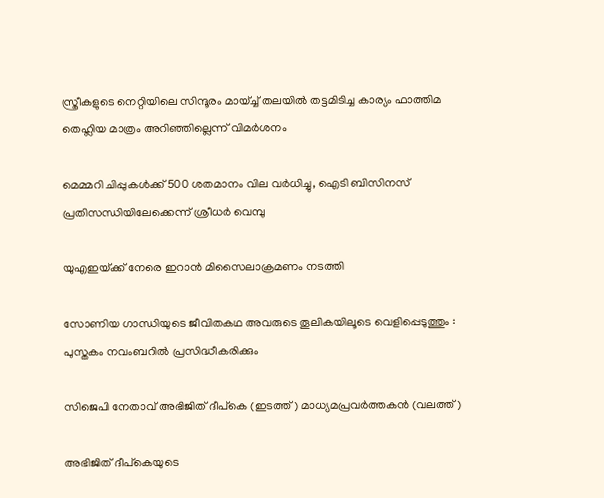സ്ത്രീകളുടെ നെറ്റിയിലെ സിന്ദൂരം മായ്ച്ച് തലയിൽ തട്ടമിടിച്ച കാര്യം ഫാത്തിമ തെഹ്ലിയ മാത്രം അറിഞ്ഞില്ലെന്ന് വിമര്‍ശനം

മെമ്മറി ചിപ്പുകള്‍ക്ക് 500 ശതമാനം വില വര്‍ധിച്ചു, ഐടി ബിസിനസ് പ്രതിസന്ധിയിലേക്കെന്ന് ശ്രീധര്‍ വെമ്പു

യുഎഇയ്‌ക്ക് നേരെ ഇറാന്‍ മിസൈലാക്രമണം നടത്തി

സോണിയ ഗാന്ധിയുടെ ജീവിതകഥ അവരുടെ തൂലികയിലൂടെ വെളിപ്പെടുത്തും : പുസ്തകം നവംബറിൽ പ്രസിദ്ധീകരിക്കും

സിജെപി നേതാവ് അഭിജിത് ദീപ്കെ (ഇടത്ത്) മാധ്യമപ്രവര്‍ത്തകന്‍ (വലത്ത്)

അഭിജിത് ദീപ്കെയുടെ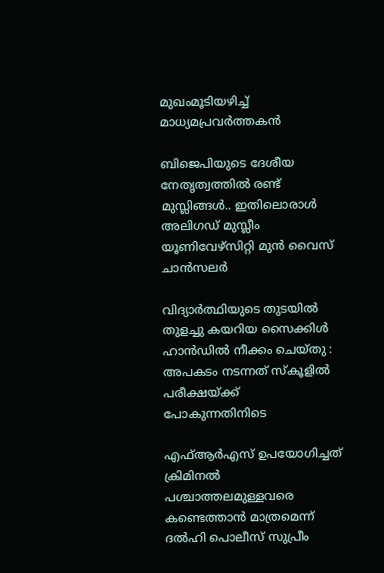മുഖംമൂടിയഴിച്ച് മാധ്യമപ്രവര്‍ത്തകന്‍

ബിജെപിയുടെ ദേശീയ നേതൃത്വത്തില്‍ രണ്ട് മുസ്ലിങ്ങള്‍.. ഇതിലൊരാള്‍ അലിഗഡ് മുസ്ലീം യൂണിവേഴ്സിറ്റി മുന്‍ വൈസ് ചാന്‍സലര്‍

വിദ്യാർത്ഥിയുടെ തുടയിൽ തുളച്ചു കയറിയ സൈക്കിൾ ഹാൻഡിൽ നീക്കം ചെയ്തു : അപകടം നടന്നത് സ്കൂളിൽ പരീക്ഷയ്‌ക്ക് പോകുന്നതിനിടെ

എഫ്ആര്‍എസ് ഉപയോഗിച്ചത് ക്രിമിനല്‍ പശ്ചാത്തലമുള്ളവരെ കണ്ടെത്താന്‍ മാത്രമെന്ന് ദല്‍ഹി പൊലീസ് സുപ്രീം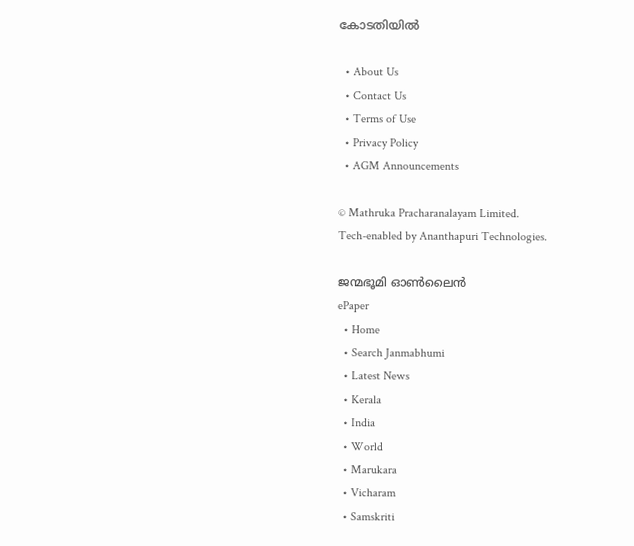കോടതിയില്‍

  • About Us
  • Contact Us
  • Terms of Use
  • Privacy Policy
  • AGM Announcements

© Mathruka Pracharanalayam Limited.
Tech-enabled by Ananthapuri Technologies.

ജന്മഭൂമി ഓണ്‍ലൈന്‍
ePaper
  • Home
  • Search Janmabhumi
  • Latest News
  • Kerala
  • India
  • World
  • Marukara
  • Vicharam
  • Samskriti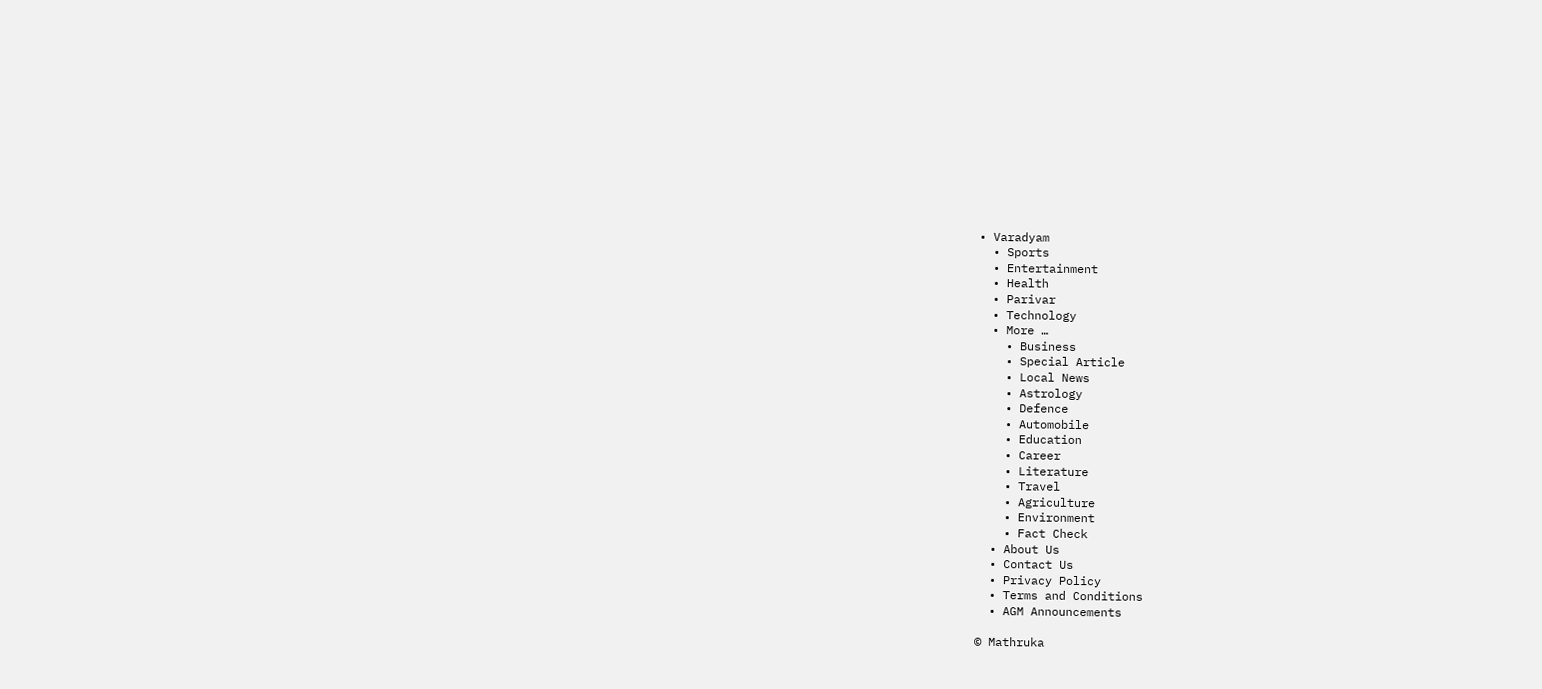• Varadyam
  • Sports
  • Entertainment
  • Health
  • Parivar
  • Technology
  • More …
    • Business
    • Special Article
    • Local News
    • Astrology
    • Defence
    • Automobile
    • Education
    • Career
    • Literature
    • Travel
    • Agriculture
    • Environment
    • Fact Check
  • About Us
  • Contact Us
  • Privacy Policy
  • Terms and Conditions
  • AGM Announcements

© Mathruka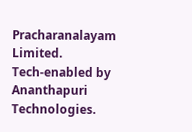Pracharanalayam Limited.
Tech-enabled by Ananthapuri Technologies.